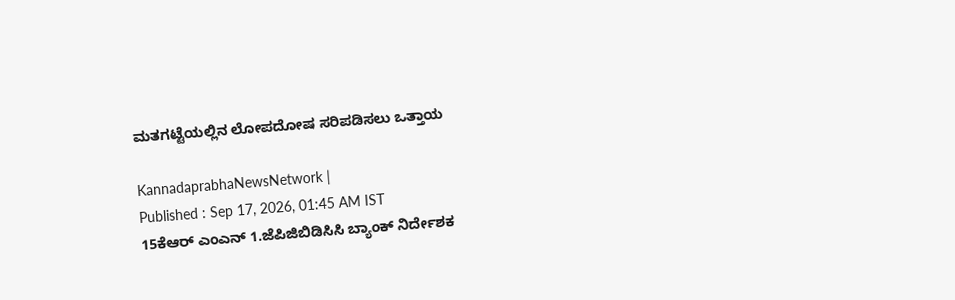ಮತಗಟ್ಟೆಯಲ್ಲಿನ ಲೋಪದೋಷ ಸರಿಪಡಿಸಲು ಒತ್ತಾಯ

KannadaprabhaNewsNetwork |
Published : Sep 17, 2026, 01:45 AM IST
15ಕೆಆರ್ ಎಂಎನ್ 1.ಜೆಪಿಜಿಬಿಡಿಸಿಸಿ ಬ್ಯಾಂಕ್ ನಿರ್ದೇಶಕ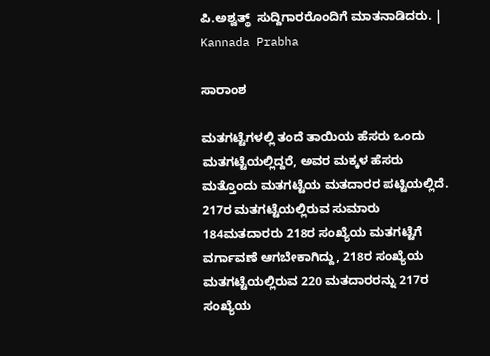ಪಿ.ಅಶ್ವತ್ಥ್  ಸುದ್ದಿಗಾರರೊಂದಿಗೆ ಮಾತನಾಡಿದರು. | Kannada Prabha

ಸಾರಾಂಶ

ಮತಗಟ್ಟೆಗಳಲ್ಲಿ ತಂದೆ ತಾಯಿಯ ಹೆಸರು ಒಂದು ಮತಗಟ್ಟೆಯಲ್ಲಿದ್ದರೆ, ಅವರ ಮಕ್ಕಳ ಹೆಸರು ಮತ್ತೊಂದು ಮತಗಟ್ಟೆಯ ಮತದಾರರ ಪಟ್ಟಿಯಲ್ಲಿದೆ. 217ರ ಮತಗಟ್ಟೆಯಲ್ಲಿರುವ ಸುಮಾರು 184ಮತದಾರರು 218ರ ಸಂಖ್ಯೆಯ ಮತಗಟ್ಟೆಗೆ ವರ್ಗಾವಣೆ ಆಗಬೇಕಾಗಿದ್ದು, 218ರ ಸಂಖ್ಯೆಯ ಮತಗಟ್ಟೆಯಲ್ಲಿರುವ 220 ಮತದಾರರನ್ನು 217ರ ಸಂಖ್ಯೆಯ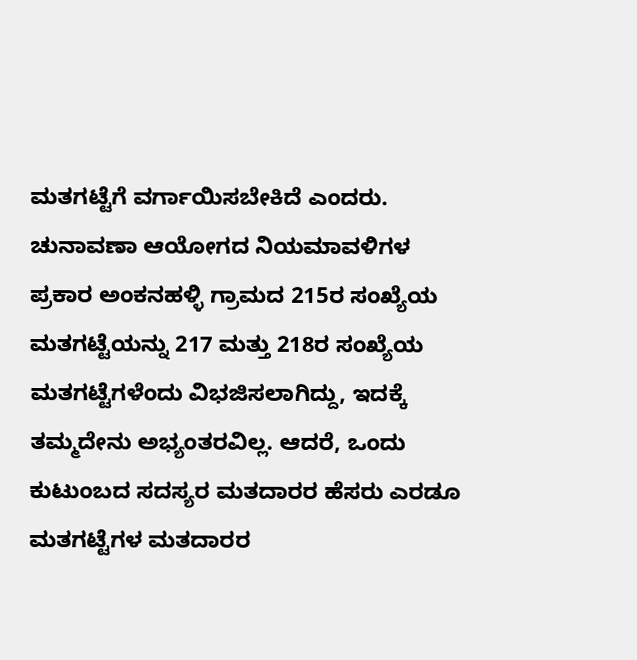ಮತಗಟ್ಟೆಗೆ ವರ್ಗಾಯಿಸಬೇಕಿದೆ ಎಂದರು. ಚುನಾವಣಾ ಆಯೋಗದ ನಿಯಮಾವಳಿಗಳ ಪ್ರಕಾರ ಅಂಕನಹಳ್ಳಿ ಗ್ರಾಮದ 215ರ ಸಂಖ್ಯೆಯ ಮತಗಟ್ಟೆಯನ್ನು 217 ಮತ್ತು 218ರ ಸಂಖ್ಯೆಯ ಮತಗಟ್ಟೆಗಳೆಂದು ವಿಭಜಿಸಲಾಗಿದ್ದು, ಇದಕ್ಕೆ ತಮ್ಮದೇನು ಅಭ್ಯಂತರವಿಲ್ಲ. ಆದರೆ, ಒಂದು ಕುಟುಂಬದ ಸದಸ್ಯರ ಮತದಾರರ ಹೆಸರು ಎರಡೂ ಮತಗಟ್ಟೆಗಳ ಮತದಾರರ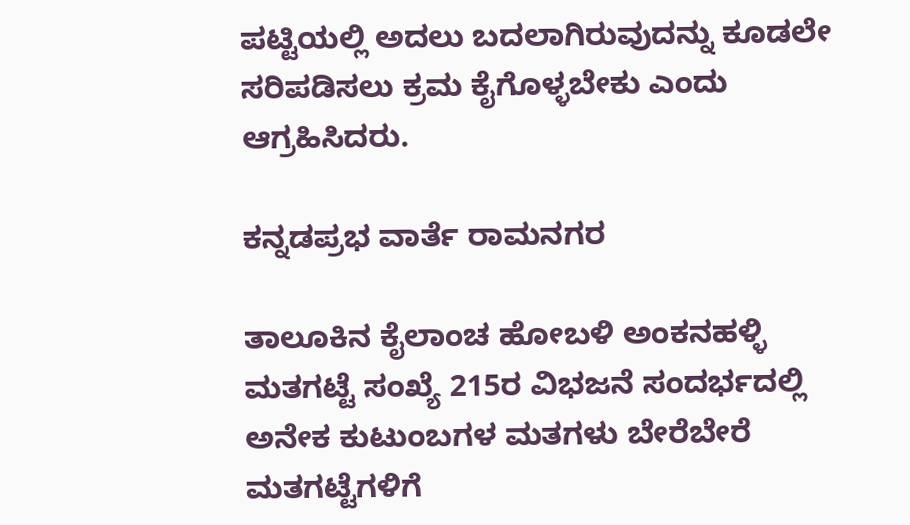ಪಟ್ಟಿಯಲ್ಲಿ ಅದಲು ಬದಲಾಗಿರುವುದನ್ನು ಕೂಡಲೇ ಸರಿಪಡಿಸಲು ಕ್ರಮ ಕೈಗೊಳ್ಳಬೇಕು ಎಂದು ಆಗ್ರಹಿಸಿದರು.

ಕನ್ನಡಪ್ರಭ ವಾರ್ತೆ ರಾಮನಗರ

ತಾಲೂಕಿನ ಕೈಲಾಂಚ ಹೋಬಳಿ ಅಂಕನಹಳ್ಳಿ ಮತಗಟ್ಟೆ ಸಂಖ್ಯೆ 215ರ ವಿಭಜನೆ ಸಂದರ್ಭದಲ್ಲಿ ಅನೇಕ ಕುಟುಂಬಗಳ ಮತಗಳು ಬೇರೆಬೇರೆ ಮತಗಟ್ಟೆಗಳಿಗೆ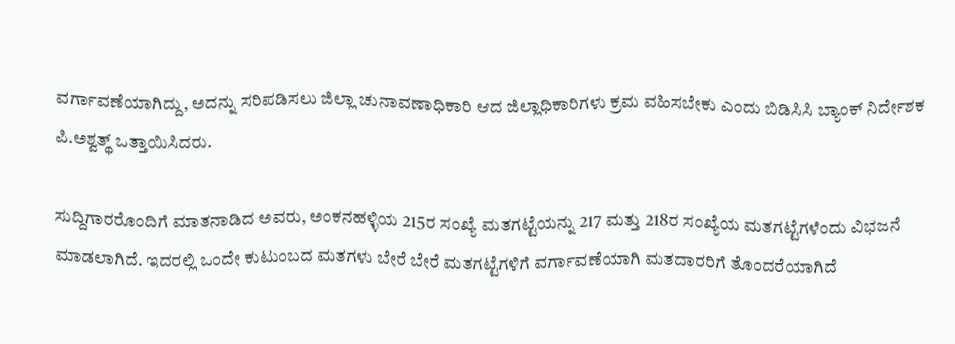ವರ್ಗಾವಣೆಯಾಗಿದ್ದು, ಅದನ್ನು ಸರಿಪಡಿಸಲು ಜಿಲ್ಲಾ ಚುನಾವಣಾಧಿಕಾರಿ ಆದ ಜಿಲ್ಲಾಧಿಕಾರಿಗಳು ಕ್ರಮ ವಹಿಸಬೇಕು ಎಂದು ಬಿಡಿಸಿಸಿ ಬ್ಯಾಂಕ್ ನಿರ್ದೇಶಕ ಪಿ.ಅಶ್ವತ್ಥ್ ಒತ್ತಾಯಿಸಿದರು.

ಸುದ್ದಿಗಾರರೊಂದಿಗೆ ಮಾತನಾಡಿದ ಅವರು, ಅಂಕನಹಳ್ಳಿಯ 215ರ ಸಂಖ್ಯೆ ಮತಗಟ್ಟೆಯನ್ನು 217 ಮತ್ತು 218ರ ಸಂಖ್ಯೆಯ ಮತಗಟ್ಟೆಗಳೆಂದು ವಿಭಜನೆ ಮಾಡಲಾಗಿದೆ. ಇದರಲ್ಲಿ ಒಂದೇ ಕುಟುಂಬದ ಮತಗಳು ಬೇರೆ ಬೇರೆ ಮತಗಟ್ಟೆಗಳಿಗೆ ವರ್ಗಾವಣೆಯಾಗಿ ಮತದಾರರಿಗೆ ತೊಂದರೆಯಾಗಿದೆ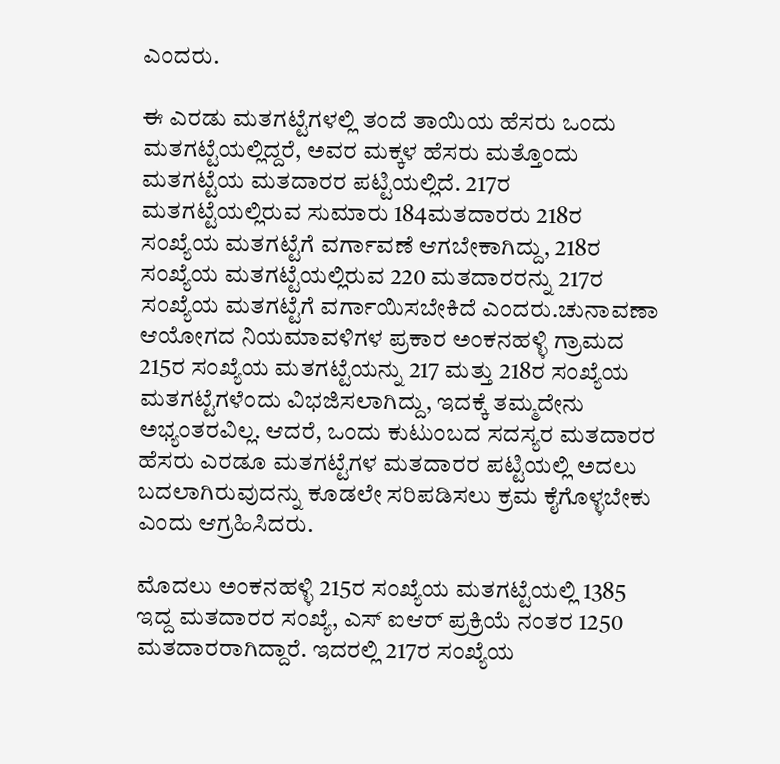ಎಂದರು.

ಈ ಎರಡು ಮತಗಟ್ಟೆಗಳಲ್ಲಿ ತಂದೆ ತಾಯಿಯ ಹೆಸರು ಒಂದು ಮತಗಟ್ಟೆಯಲ್ಲಿದ್ದರೆ, ಅವರ ಮಕ್ಕಳ ಹೆಸರು ಮತ್ತೊಂದು ಮತಗಟ್ಟೆಯ ಮತದಾರರ ಪಟ್ಟಿಯಲ್ಲಿದೆ. 217ರ ಮತಗಟ್ಟೆಯಲ್ಲಿರುವ ಸುಮಾರು 184ಮತದಾರರು 218ರ ಸಂಖ್ಯೆಯ ಮತಗಟ್ಟೆಗೆ ವರ್ಗಾವಣೆ ಆಗಬೇಕಾಗಿದ್ದು, 218ರ ಸಂಖ್ಯೆಯ ಮತಗಟ್ಟೆಯಲ್ಲಿರುವ 220 ಮತದಾರರನ್ನು 217ರ ಸಂಖ್ಯೆಯ ಮತಗಟ್ಟೆಗೆ ವರ್ಗಾಯಿಸಬೇಕಿದೆ ಎಂದರು.ಚುನಾವಣಾ ಆಯೋಗದ ನಿಯಮಾವಳಿಗಳ ಪ್ರಕಾರ ಅಂಕನಹಳ್ಳಿ ಗ್ರಾಮದ 215ರ ಸಂಖ್ಯೆಯ ಮತಗಟ್ಟೆಯನ್ನು 217 ಮತ್ತು 218ರ ಸಂಖ್ಯೆಯ ಮತಗಟ್ಟೆಗಳೆಂದು ವಿಭಜಿಸಲಾಗಿದ್ದು, ಇದಕ್ಕೆ ತಮ್ಮದೇನು ಅಭ್ಯಂತರವಿಲ್ಲ. ಆದರೆ, ಒಂದು ಕುಟುಂಬದ ಸದಸ್ಯರ ಮತದಾರರ ಹೆಸರು ಎರಡೂ ಮತಗಟ್ಟೆಗಳ ಮತದಾರರ ಪಟ್ಟಿಯಲ್ಲಿ ಅದಲು ಬದಲಾಗಿರುವುದನ್ನು ಕೂಡಲೇ ಸರಿಪಡಿಸಲು ಕ್ರಮ ಕೈಗೊಳ್ಳಬೇಕು ಎಂದು ಆಗ್ರಹಿಸಿದರು.

ಮೊದಲು ಅಂಕನಹಳ್ಳಿ 215ರ ಸಂಖ್ಯೆಯ ಮತಗಟ್ಟೆಯಲ್ಲಿ 1385 ಇದ್ದ ಮತದಾರರ ಸಂಖ್ಯೆ, ಎಸ್ ಐಆರ್ ಪ್ರಕ್ರಿಯೆ ನಂತರ 1250 ಮತದಾರರಾಗಿದ್ದಾರೆ. ಇದರಲ್ಲಿ 217ರ ಸಂಖ್ಯೆಯ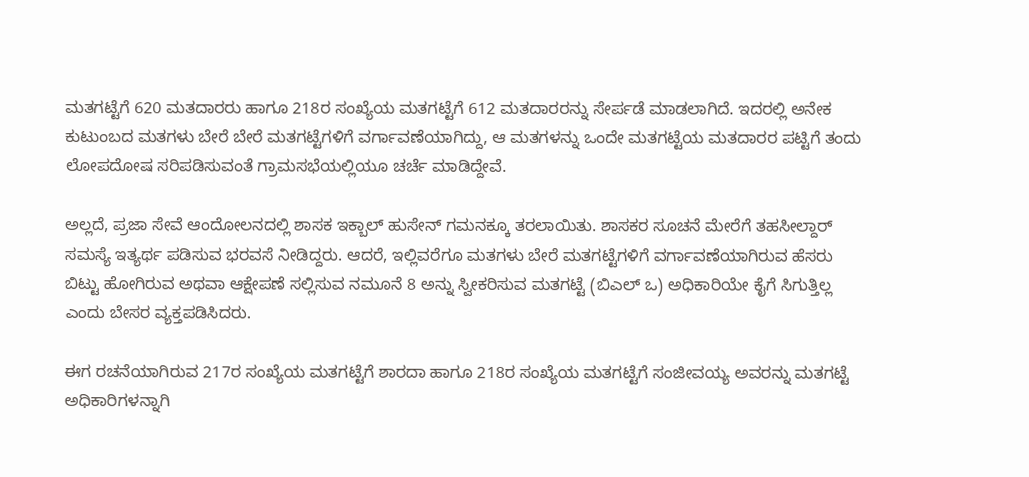ಮತಗಟ್ಟೆಗೆ 620 ಮತದಾರರು ಹಾಗೂ 218ರ ಸಂಖ್ಯೆಯ ಮತಗಟ್ಟೆಗೆ 612 ಮತದಾರರನ್ನು ಸೇರ್ಪಡೆ ಮಾಡಲಾಗಿದೆ. ಇದರಲ್ಲಿ ಅನೇಕ ಕುಟುಂಬದ ಮತಗಳು ಬೇರೆ ಬೇರೆ ಮತಗಟ್ಟೆಗಳಿಗೆ ವರ್ಗಾವಣೆಯಾಗಿದ್ದು, ಆ ಮತಗಳನ್ನು ಒಂದೇ ಮತಗಟ್ಟೆಯ ಮತದಾರರ ಪಟ್ಟಿಗೆ ತಂದು ಲೋಪದೋಷ ಸರಿಪಡಿಸುವಂತೆ ಗ್ರಾಮಸಭೆಯಲ್ಲಿಯೂ ಚರ್ಚೆ ಮಾಡಿದ್ದೇವೆ.

ಅಲ್ಲದೆ, ಪ್ರಜಾ ಸೇವೆ ಆಂದೋಲನದಲ್ಲಿ ಶಾಸಕ ಇಕ್ಬಾಲ್ ಹುಸೇನ್ ಗಮನಕ್ಕೂ ತರಲಾಯಿತು. ಶಾಸಕರ ಸೂಚನೆ ಮೇರೆಗೆ ತಹಸೀಲ್ದಾರ್ ಸಮಸ್ಯೆ ಇತ್ಯರ್ಥ ಪಡಿಸುವ ಭರವಸೆ ನೀಡಿದ್ದರು. ಆದರೆ, ಇಲ್ಲಿವರೆಗೂ ಮತಗಳು ಬೇರೆ ಮತಗಟ್ಟೆಗಳಿಗೆ ವರ್ಗಾವಣೆಯಾಗಿರುವ ಹೆಸರು ಬಿಟ್ಟು ಹೋಗಿರುವ ಅಥವಾ ಆಕ್ಷೇಪಣೆ ಸಲ್ಲಿಸುವ ನಮೂನೆ 8 ಅನ್ನು ಸ್ವೀಕರಿಸುವ ಮತಗಟ್ಟೆ (ಬಿಎಲ್ ಒ) ಅಧಿಕಾರಿಯೇ ಕೈಗೆ ಸಿಗುತ್ತಿಲ್ಲ ಎಂದು ಬೇಸರ ವ್ಯಕ್ತಪಡಿಸಿದರು.

ಈಗ ರಚನೆಯಾಗಿರುವ 217ರ ಸಂಖ್ಯೆಯ ಮತಗಟ್ಟೆಗೆ ಶಾರದಾ ಹಾಗೂ 218ರ ಸಂಖ್ಯೆಯ ಮತಗಟ್ಟೆಗೆ ಸಂಜೀವಯ್ಯ ಅವರನ್ನು ಮತಗಟ್ಟೆ ಅಧಿಕಾರಿಗಳನ್ನಾಗಿ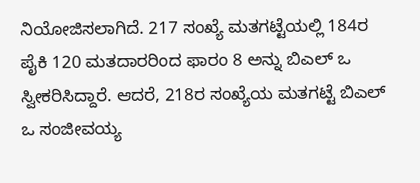ನಿಯೋಜಿಸಲಾಗಿದೆ. 217 ಸಂಖ್ಯೆ ಮತಗಟ್ಟೆಯಲ್ಲಿ 184ರ ಪೈಕಿ 120 ಮತದಾರರಿಂದ ಫಾರಂ 8 ಅನ್ನು ಬಿಎಲ್ ಒ ಸ್ವೀಕರಿಸಿದ್ದಾರೆ. ಆದರೆ, 218ರ ಸಂಖ್ಯೆಯ ಮತಗಟ್ಟೆ ಬಿಎಲ್ ಒ ಸಂಜೀವಯ್ಯ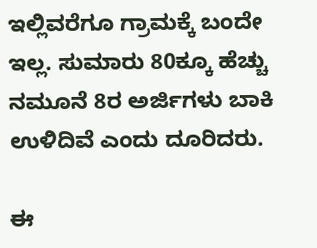ಇಲ್ಲಿವರೆಗೂ ಗ್ರಾಮಕ್ಕೆ ಬಂದೇ ಇಲ್ಲ. ಸುಮಾರು 80ಕ್ಕೂ ಹೆಚ್ಚು ನಮೂನೆ 8ರ ಅರ್ಜಿಗಳು ಬಾಕಿ ಉಳಿದಿವೆ ಎಂದು ದೂರಿದರು.

ಈ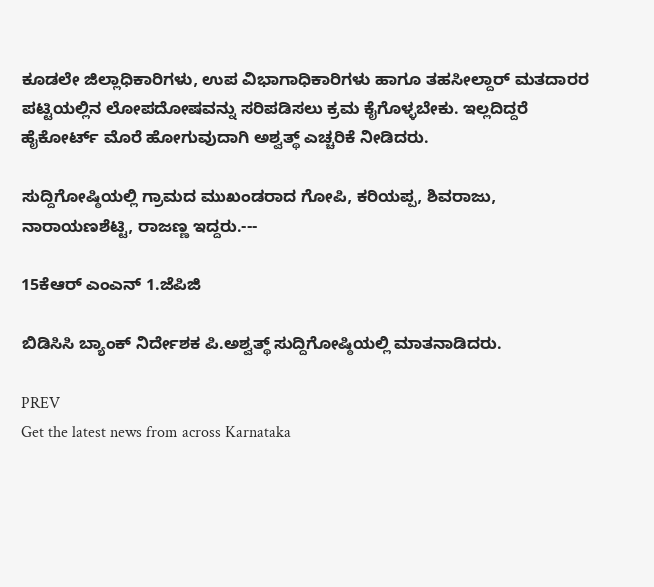ಕೂಡಲೇ ಜಿಲ್ಲಾಧಿಕಾರಿಗಳು, ಉಪ ವಿಭಾಗಾಧಿಕಾರಿಗಳು ಹಾಗೂ ತಹಸೀಲ್ದಾರ್ ಮತದಾರರ ಪಟ್ಟಿಯಲ್ಲಿನ ಲೋಪದೋಷವನ್ನು ಸರಿಪಡಿಸಲು ಕ್ರಮ ಕೈಗೊಳ್ಳಬೇಕು. ಇಲ್ಲದಿದ್ದರೆ ಹೈಕೋರ್ಟ್ ಮೊರೆ ಹೋಗುವುದಾಗಿ ಅಶ್ವತ್ಥ್ ಎಚ್ಚರಿಕೆ ನೀಡಿದರು.

ಸುದ್ದಿಗೋಷ್ಠಿಯಲ್ಲಿ ಗ್ರಾಮದ ಮುಖಂಡರಾದ ಗೋಪಿ, ಕರಿಯಪ್ಪ, ಶಿವರಾಜು, ನಾರಾಯಣಶೆಟ್ಟಿ, ರಾಜಣ್ಣ ಇದ್ದರು.---

15ಕೆಆರ್ ಎಂಎನ್ 1.ಜೆಪಿಜಿ

ಬಿಡಿಸಿಸಿ ಬ್ಯಾಂಕ್ ನಿರ್ದೇಶಕ ಪಿ.ಅಶ್ವತ್ಥ್ ಸುದ್ದಿಗೋಷ್ಠಿಯಲ್ಲಿ ಮಾತನಾಡಿದರು.

PREV
Get the latest news from across Karnataka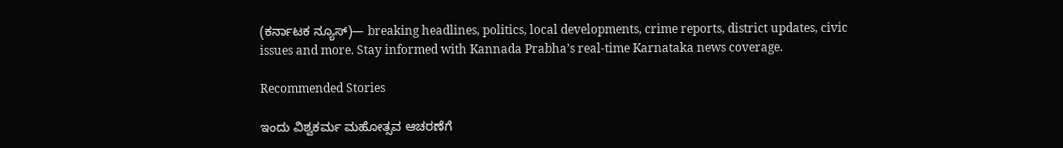(ಕರ್ನಾಟಕ ನ್ಯೂಸ್)— breaking headlines, politics, local developments, crime reports, district updates, civic issues and more. Stay informed with Kannada Prabha’s real‑time Karnataka news coverage.

Recommended Stories

ಇಂದು ವಿಶ್ವಕರ್ಮ ಮಹೋತ್ಸವ ಆಚರಣೆಗೆ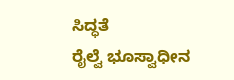ಸಿದ್ಧತೆ
ರೈಲ್ವೆ ಭೂಸ್ವಾಧೀನ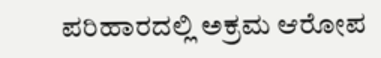ಪರಿಹಾರದಲ್ಲಿ ಅಕ್ರಮ ಆರೋಪ